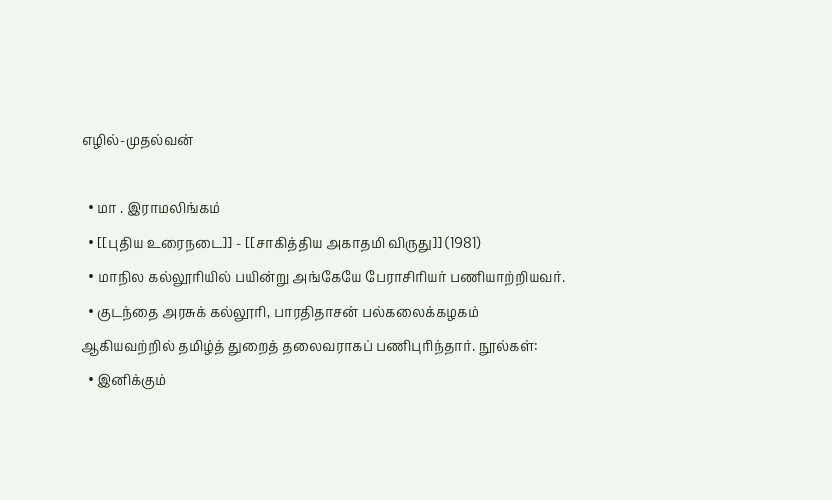எழில்-முதல்வன்

  • மா . இராமலிங்கம்
  • [[புதிய உரைநடை]] - [[சாகித்திய அகாதமி விருது]] (1981)
  • மாநில கல்லூரியில் பயின்று அங்கேயே பேராசிரியர் பணியாற்றியவர்.
  • குடந்தை அரசுக் கல்லூரி, பாரதிதாசன் பல்கலைக்கழகம் ஆகியவற்றில் தமிழ்த் துறைத் தலைவராகப் பணிபுரிந்தார். நூல்கள்:
  • இனிக்கும்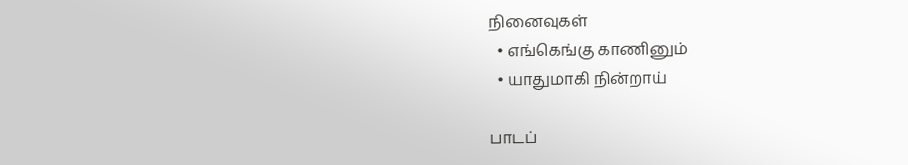நினைவுகள்
  • எங்கெங்கு காணினும்
  • யாதுமாகி நின்றாய்

பாடப்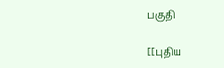பகுதி

[[புதிய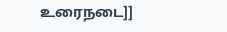உரைநடை]]